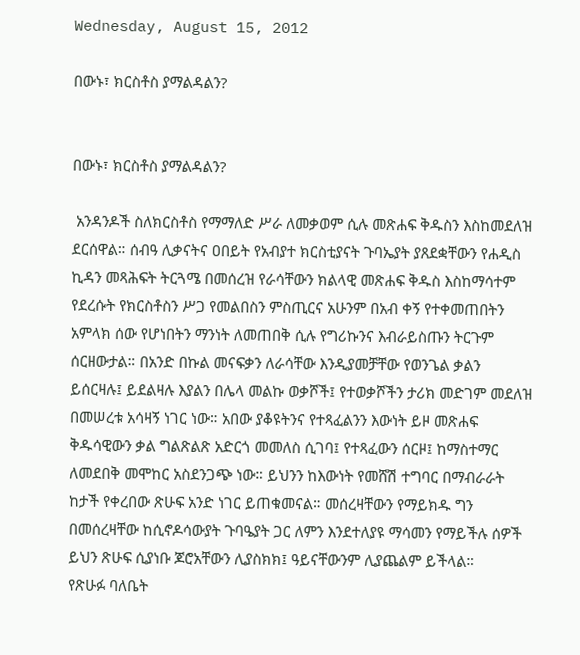Wednesday, August 15, 2012

በውኑ፣ ክርስቶስ ያማልዳልን?


በውኑ፣ ክርስቶስ ያማልዳልን?

 አንዳንዶች ስለክርስቶስ የማማለድ ሥራ ለመቃወም ሲሉ መጽሐፍ ቅዱስን እስከመደለዝ ደርሰዋል። ሰብዓ ሊቃናትና ዐበይት የአብያተ ክርስቲያናት ጉባኤያት ያጸደቋቸውን የሐዲስ ኪዳን መጻሕፍት ትርጓሜ በመሰረዝ የራሳቸውን ክልላዊ መጽሐፍ ቅዱስ እስከማሳተም የደረሱት የክርስቶስን ሥጋ የመልበስን ምስጢርና አሁንም በአብ ቀኝ የተቀመጠበትን አምላክ ሰው የሆነበትን ማንነት ለመጠበቅ ሲሉ የግሪኩንና እብራይስጡን ትርጉም ሰርዘውታል። በአንድ በኩል መናፍቃን ለራሳቸው እንዲያመቻቸው የወንጌል ቃልን ይሰርዛሉ፤ ይደልዛሉ እያልን በሌላ መልኩ ወቃሾች፤ የተወቃሾችን ታሪክ መድገም መደለዝ በመሠረቱ አሳዛኝ ነገር ነው። አበው ያቆዩትንና የተጻፈልንን እውነት ይዞ መጽሐፍ ቅዱሳዊውን ቃል ግልጽልጽ አድርጎ መመለስ ሲገባ፤ የተጻፈውን ሰርዞ፤ ከማስተማር ለመደበቅ መሞከር አስደንጋጭ ነው። ይህንን ከእውነት የመሸሽ ተግባር በማብራራት ከታች የቀረበው ጽሁፍ አንድ ነገር ይጠቁመናል። መሰረዛቸውን የማይክዱ ግን በመሰረዛቸው ከሲኖዶሳውያት ጉባዔያት ጋር ለምን እንደተለያዩ ማሳመን የማይችሉ ሰዎች ይህን ጽሁፍ ሲያነቡ ጆሮአቸውን ሊያስክክ፤ ዓይናቸውንም ሊያጨልም ይችላል።
የጽሁፉ ባለቤት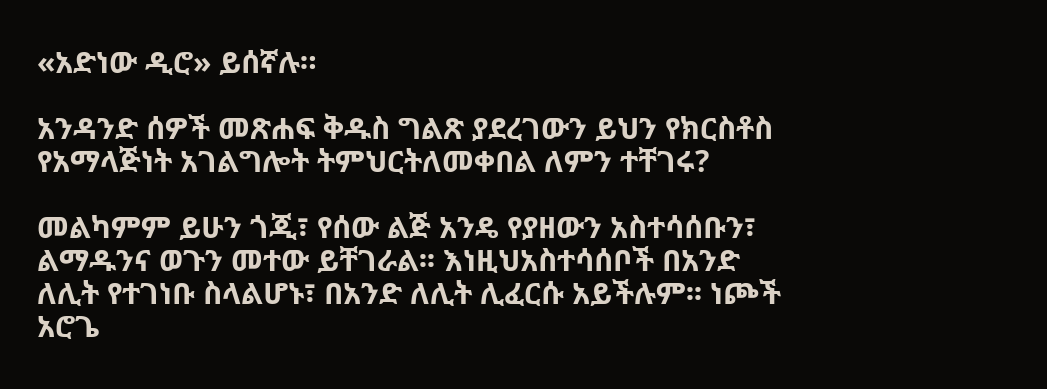«አድነው ዲሮ» ይሰኛሉ።

አንዳንድ ሰዎች መጽሐፍ ቅዱስ ግልጽ ያደረገውን ይህን የክርስቶስ የአማላጅነት አገልግሎት ትምህርትለመቀበል ለምን ተቸገሩ?

መልካምም ይሁን ጎጂ፣ የሰው ልጅ አንዴ የያዘውን አስተሳሰቡን፣ ልማዱንና ወጉን መተው ይቸገራል፡፡ እነዚህአስተሳሰቦች በአንድ ለሊት የተገነቡ ስላልሆኑ፣ በአንድ ለሊት ሊፈርሱ አይችሉም፡፡ ነጮች አሮጌ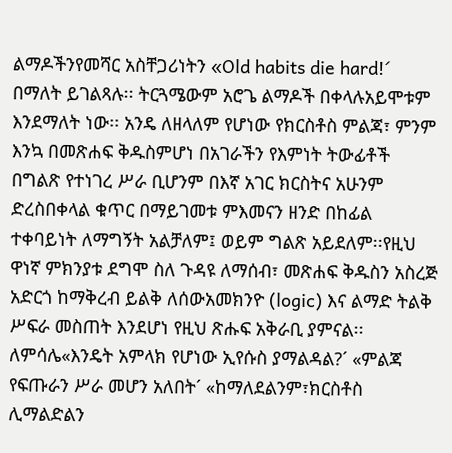ልማዶችንየመሻር አስቸጋሪነትን «Old habits die hard!´ በማለት ይገልጻሉ፡፡ ትርጓሜውም አሮጌ ልማዶች በቀላሉአይሞቱም እንደማለት ነው፡፡ አንዴ ለዘላለም የሆነው የክርስቶስ ምልጃ፣ ምንም እንኳ በመጽሐፍ ቅዱስምሆነ በአገራችን የእምነት ትውፊቶች በግልጽ የተነገረ ሥራ ቢሆንም በእኛ አገር ክርስትና አሁንም ድረስበቀላል ቁጥር በማይገመቱ ምእመናን ዘንድ በከፊል ተቀባይነት ለማግኝት አልቻለም፤ ወይም ግልጽ አይደለም፡፡የዚህ ዋነኛ ምክንያቱ ደግሞ ስለ ጉዳዩ ለማሰብ፣ መጽሐፍ ቅዱስን አስረጅ አድርጎ ከማቅረብ ይልቅ ለሰውአመክንዮ (logic) እና ልማድ ትልቅ ሥፍራ መስጠት እንደሆነ የዚህ ጽሑፍ አቅራቢ ያምናል፡፡ ለምሳሌ«እንዴት አምላክ የሆነው ኢየሱስ ያማልዳል?´ «ምልጃ የፍጡራን ሥራ መሆን አለበት´ «ከማለደልንም፣ክርስቶስ ሊማልድልን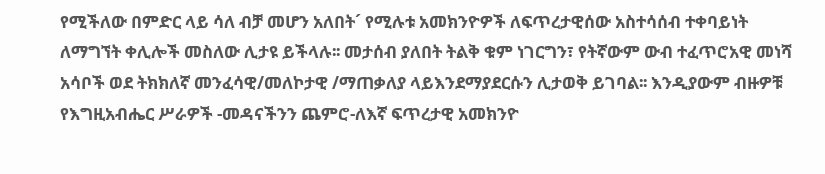የሚችለው በምድር ላይ ሳለ ብቻ መሆን አለበት´ የሚሉቱ አመክንዮዎች ለፍጥረታዊሰው አስተሳሰብ ተቀባይነት ለማግኘት ቀሊሎች መስለው ሊታዩ ይችላሉ፡፡ መታሰብ ያለበት ትልቅ ቁም ነገርግን፣ የትኛውም ውብ ተፈጥሮአዊ መነሻ አሳቦች ወደ ትክክለኛ መንፈሳዊ/መለኮታዊ /ማጠቃለያ ላይእንደማያደርሱን ሊታወቅ ይገባል፡፡ እንዲያውም ብዙዎቹ የእግዚአብሔር ሥራዎች -መዳናችንን ጨምሮ-ለእኛ ፍጥረታዊ አመክንዮ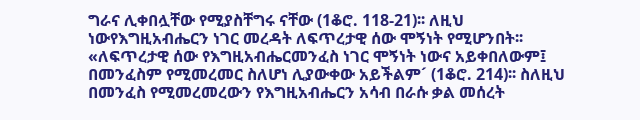ግራና ሊቀበሏቸው የሚያስቸግሩ ናቸው (1ቆሮ. 118-21)፡፡ ለዚህ ነውየእግዚአብሔርን ነገር መረዳት ለፍጥረታዊ ሰው ሞኝነት የሚሆንበት፡፡ «ለፍጥረታዊ ሰው የእግዚአብሔርመንፈስ ነገር ሞኝነት ነውና አይቀበለውም፤ በመንፈስም የሚመረመር ስለሆነ ሊያውቀው አይችልም´ (1ቆሮ. 214)፡፡ ስለዚህ በመንፈስ የሚመረመረውን የእግዚአብሔርን አሳብ በራሱ ቃል መሰረት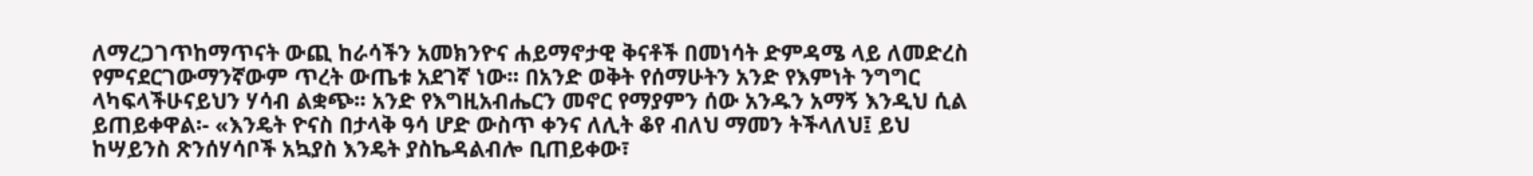ለማረጋገጥከማጥናት ውጪ ከራሳችን አመክንዮና ሐይማኖታዊ ቅናቶች በመነሳት ድምዳሜ ላይ ለመድረስ የምናደርገውማንኛውም ጥረት ውጤቱ አደገኛ ነው፡፡ በአንድ ወቅት የሰማሁትን አንድ የእምነት ንግግር ላካፍላችሁናይህን ሃሳብ ልቋጭ፡፡ አንድ የእግዚአብሔርን መኖር የማያምን ሰው አንዱን አማኝ እንዲህ ሲል ይጠይቀዋል፡- «እንዴት ዮናስ በታላቅ ዓሳ ሆድ ውስጥ ቀንና ለሊት ቆየ ብለህ ማመን ትችላለህ፤ ይህ ከሣይንስ ጽንሰሃሳቦች አኳያስ እንዴት ያስኬዳልብሎ ቢጠይቀው፣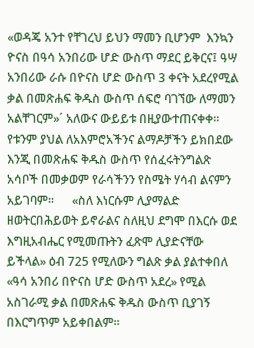«ወዳጄ አንተ የቸገረህ ይህን ማመን ቢሆንም  እንኳን ዮናስ በዓሳ አንበሪው ሆድ ውስጥ ማደር ይቅርና፤ ዓሣ አንበሪው ራሱ በዮናስ ሆድ ውስጥ 3 ቀናት አደረየሚል ቃል በመጽሐፍ ቅዱስ ውስጥ ሰፍሮ ባገኘው ለማመን አልቸገርም»´ አለውና ውይይቱ በዚያውተጠናቀቀ፡፡ የቱንም ያህል ለአእምሮአችንና ልማዶቻችን ይክበደው እንጂ በመጽሐፍ ቅዱስ ውስጥ የሰፈሩትንግልጽ አሳቦች በመቃወም የራሳችንን የስሜት ሃሳብ ልናምን አይገባም፡፡      «ስለ እነርሱም ሊያማልድ ዘወትርበሕይወት ይኖራልና ስለዚህ ደግሞ በእርሱ ወደ እግዚአብሔር የሚመጡትን ፈጽሞ ሊያድናቸው ይችላል» ዕብ 725 የሚለውን ግልጽ ቃል ያልተቀበለ «ዓሳ አንበሪ በዮናስ ሆድ ውስጥ አደረ» የሚል አስገራሚ ቃል በመጽሐፍ ቅዱስ ውስጥ ቢያገኝ በእርግጥም አይቀበልም።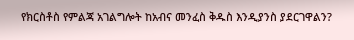የክርስቶስ የምልጃ አገልግሎት ከአብና መንፈስ ቅዱስ እንዲያንስ ያደርገዋልን?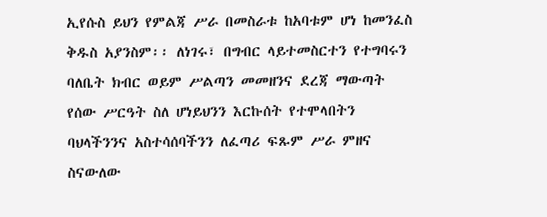ኢየሱስ ይህን የምልጃ ሥራ በመስራቱ ከአባቱም ሆነ ከመንፈስ ቅዱስ አያንስም፡፡ ለነገሩ፣ በግብር ላይተመስርተን የተግባሩን ባለቤት ክብር ወይም ሥልጣን መመዘንና ደረጃ ማውጣት የሰው ሥርዓት ስለ ሆነይህንን እርኩሰት የተሞላበትን ባህላችንንና አስተሳሰባችንን ለፈጣሪ ፍጹም ሥራ ምዘና ስናውለው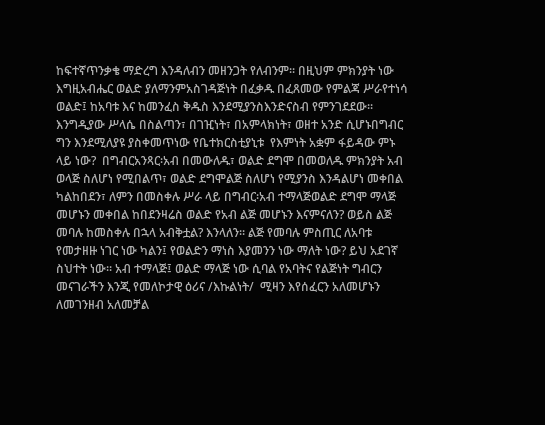ከፍተኛጥንቃቄ ማድረግ እንዳለብን መዘንጋት የለብንም፡፡ በዚህም ምክንያት ነው እግዚአብሔር ወልድ ያለማንምአስገዳጅነት በፈቃዱ በፈጸመው የምልጃ ሥራየተነሳ ወልድ፤ ከአባቱ እና ከመንፈስ ቅዱስ እንደሚያንስእንድናስብ የምንገደደው፡፡ እንግዲያው ሥላሴ በስልጣን፣ በገዢነት፣ በአምላክነት፣ ወዘተ አንድ ሲሆኑበግብር ግን እንደሚለያዩ ያስቀመጥነው የቤተክርስቲያኒቱ  የእምነት አቋም ፋይዳው ምኑ ላይ ነው?  በግብርአንጻር፡አብ በመውለዱ፣ ወልድ ደግሞ በመወለዱ ምክንያት አብ ወላጅ ስለሆነ የሚበልጥ፣ ወልድ ደግሞልጅ ስለሆነ የሚያንስ እንዳልሆነ መቀበል ካልከበደን፣ ለምን በመስቀሉ ሥራ ላይ በግብር፡አብ ተማላጅወልድ ደግሞ ማላጅ መሆኑን መቀበል ከበደንዛሬስ ወልድ የአብ ልጅ መሆኑን እናምናለን? ወይስ ልጅ መባሉ ከመስቀሉ በኋላ አብቅቷል? እንላለን። ልጅ የመባሉ ምስጢር ለአባቱ  የመታዘዙ ነገር ነው ካልን፤ የወልድን ማነስ እያመንን ነው ማለት ነው? ይህ አደገኛ ስህተት ነው። አብ ተማላጅ፤ ወልድ ማላጅ ነው ሲባል የአባትና የልጅነት ግብርን መናገራችን እንጂ የመለኮታዊ ዕሪና /እኩልነት/  ሚዛን እየሰፈርን አለመሆኑን ለመገንዘብ አለመቻል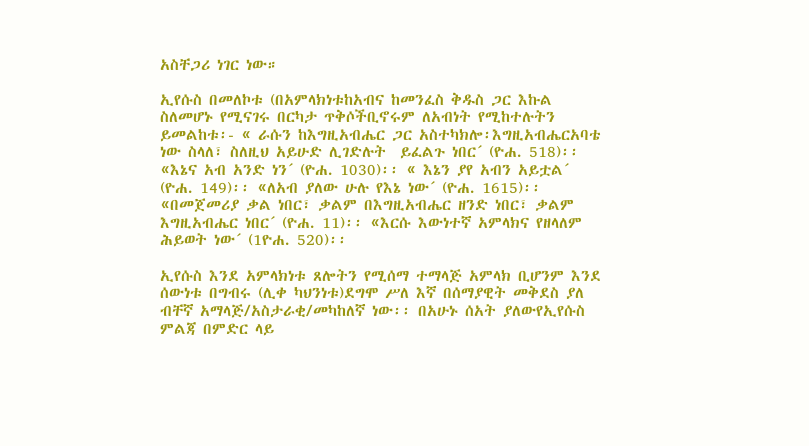አስቸጋሪ ነገር ነው።

ኢየሱስ በመለኮቱ (በአምላክነቱከአብና ከመንፈስ ቅዱስ ጋር እኩል ስለመሆኑ የሚናገሩ በርካታ ጥቅሶችቢኖሩም ለአብነት የሚከተሉትን ይመልከቱ፡- « ራሱን ከእግዚአብሔር ጋር አስተካክሎ፡እግዚአብሔርአባቴ ነው ስላለ፣ ስለዚህ አይሁድ ሊገድሉት  ይፈልጉ ነበር´ (ዮሐ. 518)፡፡ «እኔና አብ አንድ ነን´ (ዮሐ. 1030)፡፡ « እኔን ያየ አብን አይቷል´ (ዮሐ. 149)፡፡ «ለአብ ያለው ሁሉ የእኔ ነው´ (ዮሐ. 1615)፡፡«በመጀመሪያ ቃል ነበር፣ ቃልም በእግዚአብሔር ዘንድ ነበር፣ ቃልም እግዚአብሔር ነበር´ (ዮሐ. 11)፡፡ «እርሱ እውነተኛ አምላክና የዘላለም ሕይወት ነው´ (1ዮሐ. 520)፡፡

ኢየሱስ እንደ አምላክነቱ ጸሎትን የሚሰማ ተማላጅ አምላክ ቢሆንም እንደ ሰውነቱ በግብሩ (ሊቀ ካህንነቱ)ደግሞ ሥለ እኛ በሰማያዊት መቅደስ ያለ ብቸኛ አማላጅ/አስታራቂ/መካከለኛ ነው፡፡ በአሁኑ ሰአት ያለውየኢየሱስ ምልጃ በምድር ላይ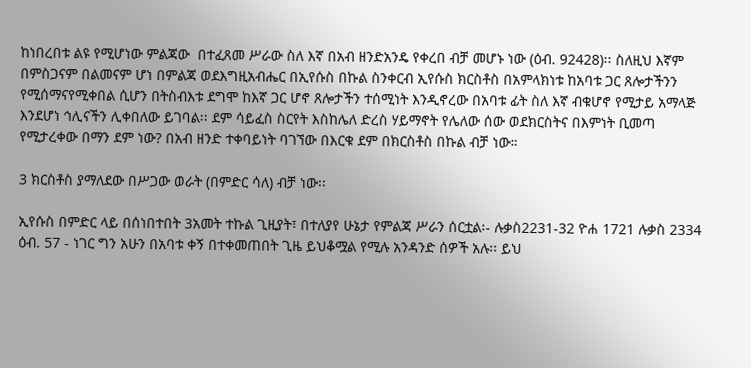ከነበረበቱ ልዩ የሚሆነው ምልጃው  በተፈጸመ ሥራው ስለ እኛ በአብ ዘንድአንዴ የቀረበ ብቻ መሆኑ ነው (ዕብ. 92428)፡፡ ስለዚህ እኛም በምስጋናም በልመናም ሆነ በምልጃ ወደእግዚአብሔር በኢየሱስ በኩል ስንቀርብ ኢየሱስ ክርስቶስ በአምላክነቱ ከአባቱ ጋር ጸሎታችንን የሚሰማናየሚቀበል ሲሆን በትስብእቱ ደግሞ ከእኛ ጋር ሆኖ ጸሎታችን ተሰሚነት እንዲኖረው በአባቱ ፊት ስለ እኛ ብቁሆኖ የሚታይ አማላጅ እንደሆነ ኅሊናችን ሊቀበለው ይገባል፡፡ ደም ሳይፈስ ስርየት እስከሌለ ድረስ ሃይማኖት የሌለው ሰው ወደክርስትና በእምነት ቢመጣ የሚታረቀው በማን ደም ነው? በአብ ዘንድ ተቀባይነት ባገኘው በእርቁ ደም በክርስቶስ በኩል ብቻ ነው።

3 ክርስቶስ ያማለደው በሥጋው ወራት (በምድር ሳለ) ብቻ ነው፡፡

ኢየሱስ በምድር ላይ በሰነበተበት 3አመት ተኩል ጊዚያት፣ በተለያየ ሁኔታ የምልጃ ሥራን ሰርቷል፡- ሉቃስ2231-32 ዮሐ 1721 ሉቃስ 2334 ዕብ. 57 - ነገር ግን አሁን በአባቱ ቀኝ በተቀመጠበት ጊዜ ይህቆሟል የሚሉ አንዳንድ ሰዎች አሉ፡፡ ይህ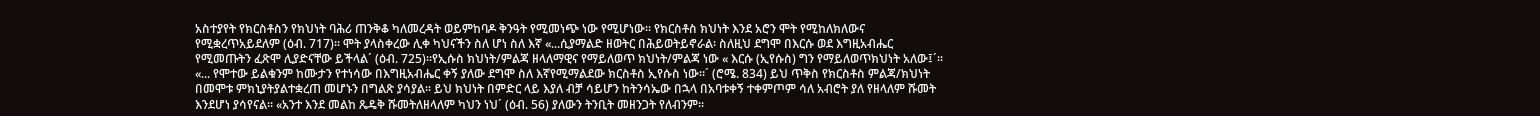አስተያየት የክርስቶስን የክህነት ባሕሪ ጠንቅቆ ካለመረዳት ወይምከባዶ ቅንዓት የሚመነጭ ነው የሚሆነው፡፡ የክርስቶስ ክህነት እንደ አሮን ሞት የሚከለክለውና የሚቋረጥአይደለም (ዕብ. 717)፡፡ ሞት ያላስቀረው ሊቀ ካህናችን ስለ ሆነ ስለ እኛ «...ሲያማልድ ዘወትር በሕይወትይኖራል፡ ስለዚህ ደግሞ በእርሱ ወደ እግዚአብሔር የሚመጡትን ፈጽሞ ሊያድናቸው ይችላል´ (ዕብ. 725)፡፡የኢሱስ ክህነት/ምልጃ ዘላለማዊና የማይለወጥ ክህነት/ምልጃ ነው « እርሱ (ኢየሱስ) ግን የማይለወጥክህነት አለው፤´፡፡ «... የሞተው ይልቁንም ከሙታን የተነሳው በእግዚአብሔር ቀኝ ያለው ደግሞ ስለ እኛየሚማልደው ክርስቶስ ኢየሱስ ነው፡፡´ (ሮሜ. 834) ይህ ጥቅስ የክርስቶስ ምልጃ/ክህነት በመሞቱ ምክኒያትያልተቋረጠ መሆኑን በግልጽ ያሳያል፡፡ ይህ ክህነት በምድር ላይ እያለ ብቻ ሳይሆን ከትንሳኤው በኋላ በአባቱቀኝ ተቀምጦም ሳለ አብሮት ያለ የዘላለም ሹመት እንደሆነ ያሳየናል፡፡ «አንተ እንደ መልከ ጼዴቅ ሹመትለዘላለም ካህን ነህ´ (ዕብ. 56) ያለውን ትንቢት መዘንጋት የለብንም፡፡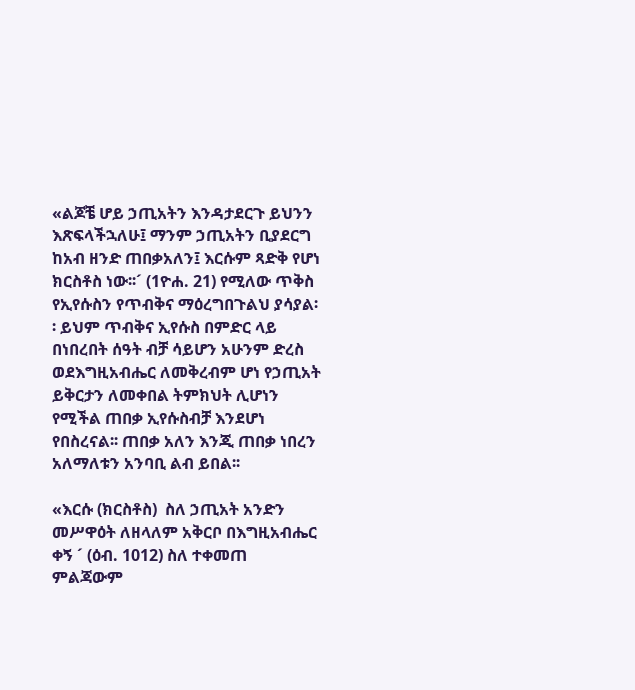«ልጆቼ ሆይ ኃጢአትን እንዳታደርጉ ይህንን እጽፍላችኋለሁ፤ ማንም ኃጢአትን ቢያደርግ ከአብ ዘንድ ጠበቃአለን፤ እርሱም ጻድቅ የሆነ ክርስቶስ ነው፡፡´ (1ዮሐ. 21) የሚለው ጥቅስ የኢየሱስን የጥብቅና ማዕረግበጉልህ ያሳያል፡፡ ይህም ጥብቅና ኢየሱስ በምድር ላይ በነበረበት ሰዓት ብቻ ሳይሆን አሁንም ድረስ ወደእግዚአብሔር ለመቅረብም ሆነ የኃጢአት ይቅርታን ለመቀበል ትምክህት ሊሆነን የሚችል ጠበቃ ኢየሱስብቻ እንደሆነ የበስረናል፡፡ ጠበቃ አለን እንጂ ጠበቃ ነበረን አለማለቱን አንባቢ ልብ ይበል፡፡

«እርሱ (ክርስቶስ)  ስለ ኃጢአት አንድን መሥዋዕት ለዘላለም አቅርቦ በእግዚአብሔር ቀኝ ´ (ዕብ. 1012) ስለ ተቀመጠ ምልጃውም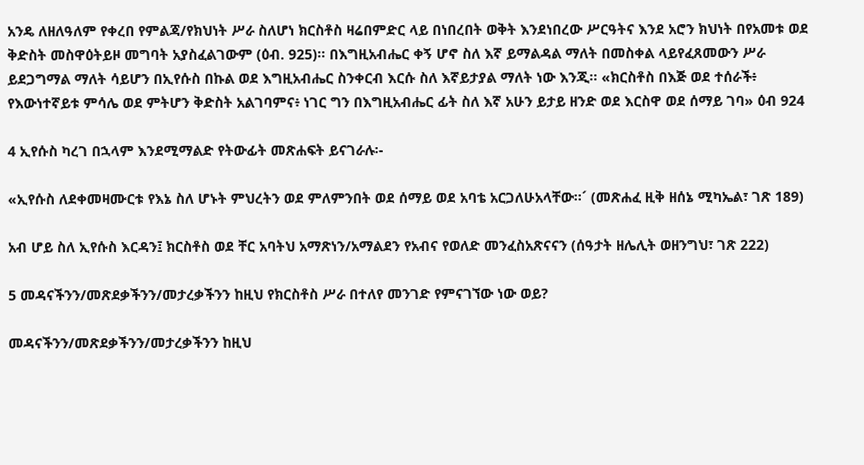አንዴ ለዘለዓለም የቀረበ የምልጃ/የክህነት ሥራ ስለሆነ ክርስቶስ ዛሬበምድር ላይ በነበረበት ወቅት እንደነበረው ሥርዓትና እንደ አሮን ክህነት በየአመቱ ወደ ቅድስት መስዋዕትይዞ መግባት አያስፈልገውም (ዕብ. 925)፡፡ በእግዚአብሔር ቀኝ ሆኖ ስለ እኛ ይማልዳል ማለት በመስቀል ላይየፈጸመውን ሥራ ይደጋግማል ማለት ሳይሆን በኢየሱስ በኩል ወደ እግዚአብሔር ስንቀርብ እርሱ ስለ እኛይታያል ማለት ነው እንጂ፡፡ «ክርስቶስ በእጅ ወደ ተሰራች፥ የእውነተኛይቱ ምሳሌ ወደ ምትሆን ቅድስት አልገባምና፥ ነገር ግን በእግዚአብሔር ፊት ስለ እኛ አሁን ይታይ ዘንድ ወደ እርስዋ ወደ ሰማይ ገባ» ዕብ 924

4 ኢየሱስ ካረገ በኋላም እንደሚማልድ የትውፊት መጽሐፍት ይናገራሉ፡-

«ኢየሱስ ለደቀመዛሙርቱ የእኔ ስለ ሆኑት ምህረትን ወደ ምለምንበት ወደ ሰማይ ወደ አባቴ አርጋለሁአላቸው፡፡´ (መጽሐፈ ዚቅ ዘሰኔ ሚካኤል፣ ገጽ 189)

አብ ሆይ ስለ ኢየሱስ እርዳን፤ ክርስቶስ ወደ ቸር አባትህ አማጽነን/አማልደን የአብና የወለድ መንፈስአጽናናን (ሰዓታት ዘሌሊት ወዘንግህ፣ ገጽ 222)

5 መዳናችንን/መጽደቃችንን/መታረቃችንን ከዚህ የክርስቶስ ሥራ በተለየ መንገድ የምናገኘው ነው ወይ?

መዳናችንን/መጽደቃችንን/መታረቃችንን ከዚህ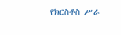የክርስቶስ ሥራ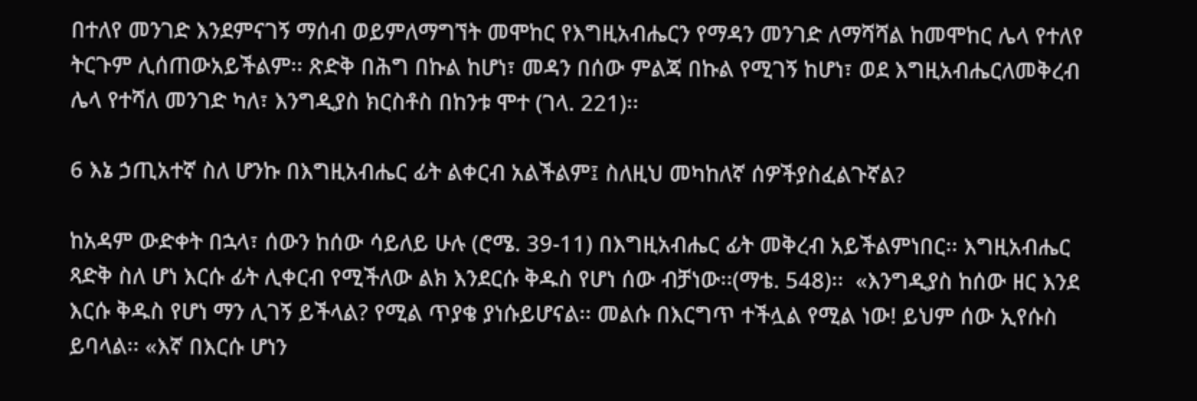በተለየ መንገድ እንደምናገኝ ማሰብ ወይምለማግኘት መሞከር የእግዚአብሔርን የማዳን መንገድ ለማሻሻል ከመሞከር ሌላ የተለየ ትርጉም ሊሰጠውአይችልም፡፡ ጽድቅ በሕግ በኩል ከሆነ፣ መዳን በሰው ምልጃ በኩል የሚገኝ ከሆነ፣ ወደ እግዚአብሔርለመቅረብ ሌላ የተሻለ መንገድ ካለ፣ እንግዲያስ ክርስቶስ በከንቱ ሞተ (ገላ. 221)፡፡

6 እኔ ኃጢአተኛ ስለ ሆንኩ በእግዚአብሔር ፊት ልቀርብ አልችልም፤ ስለዚህ መካከለኛ ሰዎችያስፈልጉኛል?

ከአዳም ውድቀት በኋላ፣ ሰውን ከሰው ሳይለይ ሁሉ (ሮሜ. 39-11) በእግዚአብሔር ፊት መቅረብ አይችልምነበር፡፡ እግዚአብሔር ጻድቅ ስለ ሆነ እርሱ ፊት ሊቀርብ የሚችለው ልክ እንደርሱ ቅዱስ የሆነ ሰው ብቻነው፡፡(ማቴ. 548)፡፡  «እንግዲያስ ከሰው ዘር እንደ እርሱ ቅዱስ የሆነ ማን ሊገኝ ይችላል? የሚል ጥያቄ ያነሱይሆናል፡፡ መልሱ በእርግጥ ተችሏል የሚል ነው! ይህም ሰው ኢየሱስ ይባላል፡፡ «እኛ በእርሱ ሆነን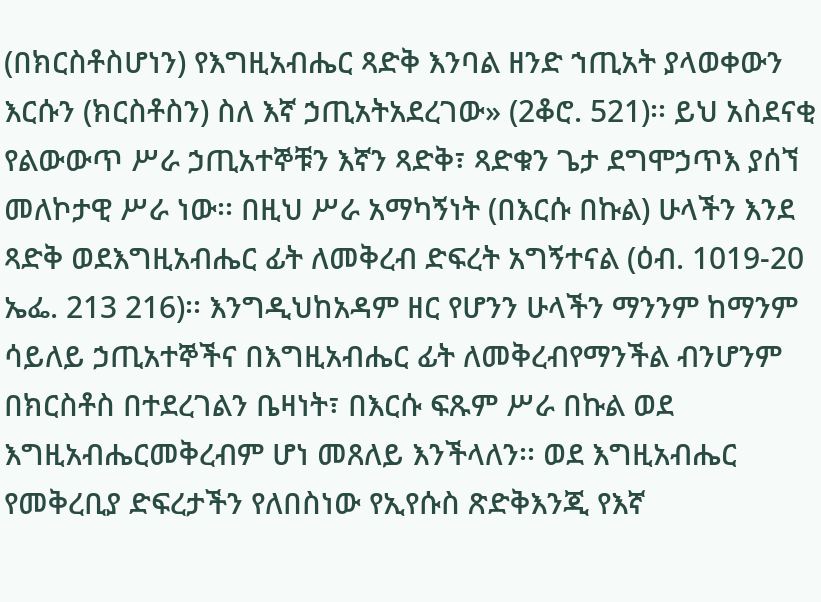(በክርስቶስሆነን) የእግዚአብሔር ጻድቅ እንባል ዘንድ ኀጢአት ያላወቀውን እርሱን (ክርስቶስን) ስለ እኛ ኃጢአትአደረገው» (2ቆሮ. 521)፡፡ ይህ አስደናቂ የልውውጥ ሥራ ኃጢአተኞቹን እኛን ጻድቅ፣ ጻድቁን ጌታ ደግሞኃጥእ ያሰኘ መለኮታዊ ሥራ ነው፡፡ በዚህ ሥራ አማካኝነት (በእርሱ በኩል) ሁላችን እንደ ጻድቅ ወደእግዚአብሔር ፊት ለመቅረብ ድፍረት አግኝተናል (ዕብ. 1019-20 ኤፌ. 213 216)፡፡ እንግዲህከአዳም ዘር የሆንን ሁላችን ማንንም ከማንም ሳይለይ ኃጢአተኞችና በእግዚአብሔር ፊት ለመቅረብየማንችል ብንሆንም በክርስቶስ በተደረገልን ቤዛነት፣ በእርሱ ፍጹም ሥራ በኩል ወደ እግዚአብሔርመቅረብም ሆነ መጸለይ እንችላለን፡፡ ወደ እግዚአብሔር የመቅረቢያ ድፍረታችን የለበስነው የኢየሱስ ጽድቅእንጂ የእኛ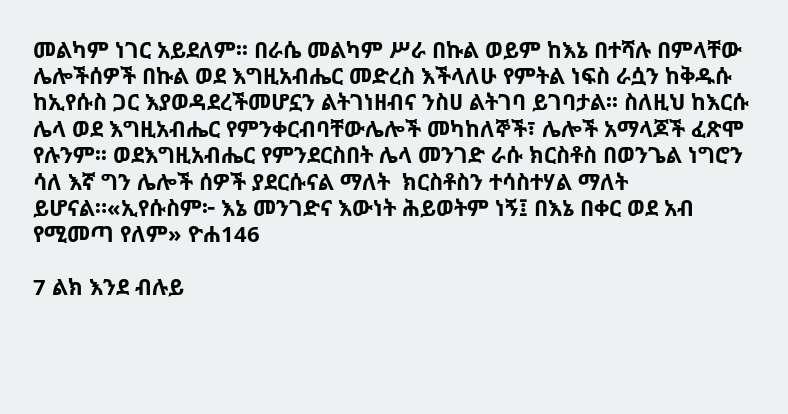መልካም ነገር አይደለም፡፡ በራሴ መልካም ሥራ በኩል ወይም ከእኔ በተሻሉ በምላቸው ሌሎችሰዎች በኩል ወደ እግዚአብሔር መድረስ እችላለሁ የምትል ነፍስ ራሷን ከቅዱሱ ከኢየሱስ ጋር እያወዳደረችመሆኗን ልትገነዘብና ንስሀ ልትገባ ይገባታል፡፡ ስለዚህ ከእርሱ ሌላ ወደ እግዚአብሔር የምንቀርብባቸውሌሎች መካከለኞች፣ ሌሎች አማላጆች ፈጽሞ የሉንም፡፡ ወደእግዚአብሔር የምንደርስበት ሌላ መንገድ ራሱ ክርስቶስ በወንጌል ነግሮን ሳለ እኛ ግን ሌሎች ሰዎች ያደርሱናል ማለት  ክርስቶስን ተሳስተሃል ማለት ይሆናል።«ኢየሱስም፦ እኔ መንገድና እውነት ሕይወትም ነኝ፤ በእኔ በቀር ወደ አብ የሚመጣ የለም» ዮሐ146

7 ልክ እንደ ብሉይ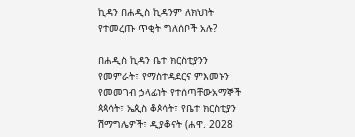ኪዳን በሐዲስ ኪዳንም ለክህነት የተመረጡ ጥቂት ግለሰቦች አሉ?

በሐዲስ ኪዳን ቤተ ክርስቲያንን የመምራት፣ የማስተዳደርና ምእመኑን የመመገብ ኃላፊነት የተሰጣቸውአማኞች ጳጳሳት፣ ኤጲስ ቆጶሳት፣ የቤተ ክርስቲያን ሽማግሌዎች፣ ዲያቆናት (ሐዋ. 2028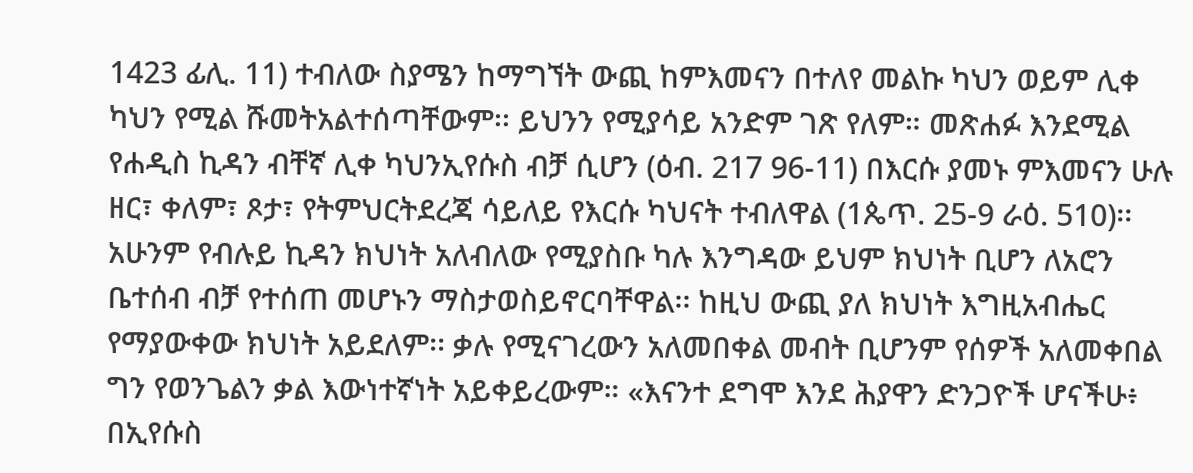1423 ፊሊ. 11) ተብለው ስያሜን ከማግኘት ውጪ ከምእመናን በተለየ መልኩ ካህን ወይም ሊቀ ካህን የሚል ሹመትአልተሰጣቸውም፡፡ ይህንን የሚያሳይ አንድም ገጽ የለም። መጽሐፉ እንደሚል የሐዲስ ኪዳን ብቸኛ ሊቀ ካህንኢየሱስ ብቻ ሲሆን (ዕብ. 217 96-11) በእርሱ ያመኑ ምእመናን ሁሉ ዘር፣ ቀለም፣ ጾታ፣ የትምህርትደረጃ ሳይለይ የእርሱ ካህናት ተብለዋል (1ጴጥ. 25-9 ራዕ. 510)፡፡  አሁንም የብሉይ ኪዳን ክህነት አለብለው የሚያስቡ ካሉ እንግዳው ይህም ክህነት ቢሆን ለአሮን ቤተሰብ ብቻ የተሰጠ መሆኑን ማስታወስይኖርባቸዋል፡፡ ከዚህ ውጪ ያለ ክህነት እግዚአብሔር የማያውቀው ክህነት አይደለም፡፡ ቃሉ የሚናገረውን አለመበቀል መብት ቢሆንም የሰዎች አለመቀበል ግን የወንጌልን ቃል እውነተኛነት አይቀይረውም። «እናንተ ደግሞ እንደ ሕያዋን ድንጋዮች ሆናችሁ፥ በኢየሱስ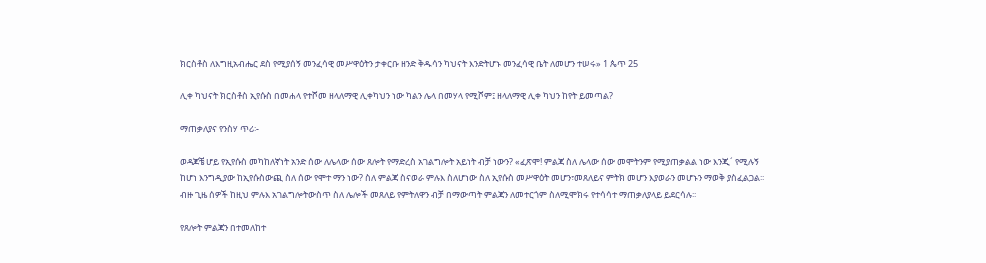ክርስቶስ ለእግዚአብሔር ደስ የሚያሰኝ መንፈሳዊ መሥዋዕትን ታቀርቡ ዘንድ ቅዱሳን ካህናት እንድትሆኑ መንፈሳዊ ቤት ለመሆን ተሠሩ» 1 ጴጥ 25

ሊቀ ካህናት ክርስቶስ ኢየሱስ በመሐላ የተሾመ ዘላለማዊ ሊቀካህን ነው ካልን ሌላ በመሃላ የሚሾም፤ ዘላለማዊ ሊቀ ካህን ከየት ይመጣል?

ማጠቃለያና የንስሃ ጥሪ፡-

ወዳጆቼ ሆይ የኢየሱስ መካከለኛነት አንድ ሰው ለሌላው ሰው ጸሎት የማድረስ አገልግሎት አይነት ብቻ ነውን? «ፈጽሞ! ምልጃ ስለ ሌላው ሰው መሞትንም የሚያጠቃልል ነው እንጂ´ የሚሉኝ ከሆነ እንግዲያው ከኢየሱስውጪ ስለ ሰው የሞተ ማን ነው? ስለ ምልጃ ስናወራ ምሉእ ስለሆነው ስለ ኢየሱስ መሥዋዕት መሆን፣መጸለይና ምትክ መሆን እያወራን መሆኑን ማወቅ ያስፈልጋል፡፡ ብዙ ጊዜ ሰዎች ከዚህ ምሉእ አገልግሎትውስጥ ስለ ሌሎች መጸለይ የምትለዋን ብቻ በማውጣት ምልጃን ለመተርጎም ስለሚሞክሩ የተሳሳተ ማጠቃለያላይ ይደርሳሉ፡፡

የጸሎት ምልጃን በተመለከተ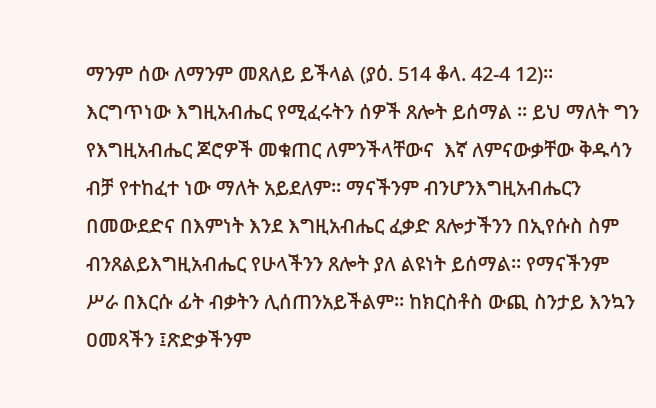ማንም ሰው ለማንም መጸለይ ይችላል (ያዕ. 514 ቆላ. 42-4 12)፡፡ እርግጥነው እግዚአብሔር የሚፈሩትን ሰዎች ጸሎት ይሰማል ፡፡ ይህ ማለት ግን የእግዚአብሔር ጆሮዎች መቁጠር ለምንችላቸውና  እኛ ለምናውቃቸው ቅዱሳን ብቻ የተከፈተ ነው ማለት አይደለም፡፡ ማናችንም ብንሆንእግዚአብሔርን በመውደድና በእምነት እንደ እግዚአብሔር ፈቃድ ጸሎታችንን በኢየሱስ ስም ብንጸልይእግዚአብሔር የሁላችንን ጸሎት ያለ ልዩነት ይሰማል፡፡ የማናችንም ሥራ በእርሱ ፊት ብቃትን ሊሰጠንአይችልም። ከክርስቶስ ውጪ ስንታይ እንኳን ዐመጻችን ፤ጽድቃችንም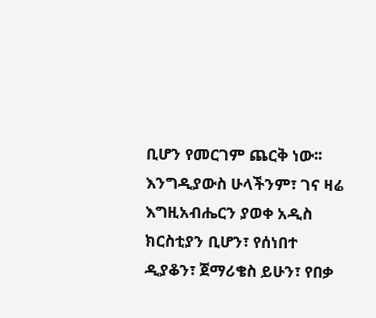ቢሆን የመርገም ጨርቅ ነው፡፡እንግዲያውስ ሁላችንም፣ ገና ዛሬ እግዚአብሔርን ያወቀ አዲስ ክርስቲያን ቢሆን፣ የሰነበተ ዲያቆን፣ ጀማሪቄስ ይሁን፣ የበቃ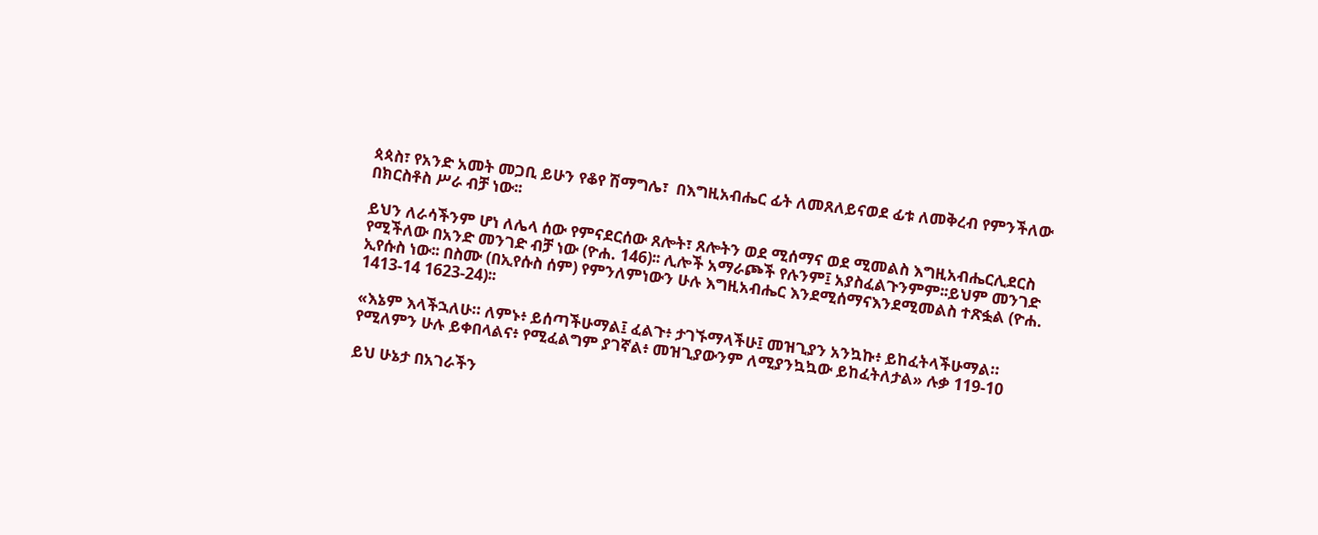ጳጳስ፣ የአንድ አመት መጋቢ ይሁን የቆየ ሽማግሌ፣  በእግዚአብሔር ፊት ለመጸለይናወደ ፊቱ ለመቅረብ የምንችለው በክርስቶስ ሥራ ብቻ ነው፡፡

ይህን ለራሳችንም ሆነ ለሌላ ሰው የምናደርሰው ጸሎት፣ ጸሎትን ወደ ሚሰማና ወደ ሚመልስ እግዚአብሔርሊደርስ የሚችለው በአንድ መንገድ ብቻ ነው (ዮሐ. 146)፡፡ ሊሎች አማራጮች የሉንም፤ አያስፈልጉንምም፡፡ይህም መንገድ ኢየሱስ ነው፡፡ በስሙ (በኢየሱስ ሰም) የምንለምነውን ሁሉ እግዚአብሔር እንደሚሰማናእንደሚመልስ ተጽፏል (ዮሐ. 1413-14 1623-24)፡፡

«እኔም እላችኋለሁ። ለምኑ፥ ይሰጣችሁማል፤ ፈልጉ፥ ታገኙማላችሁ፤ መዝጊያን አንኳኩ፥ ይከፈትላችሁማል።
የሚለምን ሁሉ ይቀበላልና፥ የሚፈልግም ያገኛል፥ መዝጊያውንም ለሚያንኳኳው ይከፈትለታል» ሉቃ 119-10

ይህ ሁኔታ በአገራችን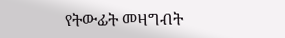የትውፊት መዛግብት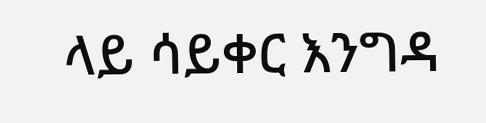ላይ ሳይቀር እንግዳ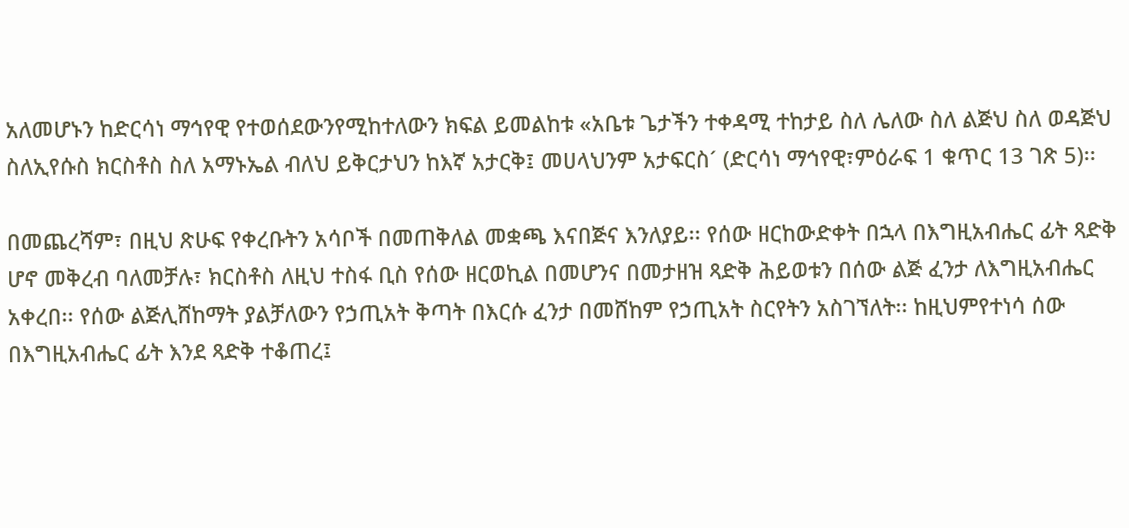አለመሆኑን ከድርሳነ ማኅየዊ የተወሰደውንየሚከተለውን ክፍል ይመልከቱ «አቤቱ ጌታችን ተቀዳሚ ተከታይ ስለ ሌለው ስለ ልጅህ ስለ ወዳጅህ ስለኢየሱስ ክርስቶስ ስለ አማኑኤል ብለህ ይቅርታህን ከእኛ አታርቅ፤ መሀላህንም አታፍርስ´ (ድርሳነ ማኅየዊ፣ምዕራፍ 1 ቁጥር 13 ገጽ 5)፡፡

በመጨረሻም፣ በዚህ ጽሁፍ የቀረቡትን አሳቦች በመጠቅለል መቋጫ እናበጅና እንለያይ፡፡ የሰው ዘርከውድቀት በኋላ በእግዚአብሔር ፊት ጻድቅ ሆኖ መቅረብ ባለመቻሉ፣ ክርስቶስ ለዚህ ተስፋ ቢስ የሰው ዘርወኪል በመሆንና በመታዘዝ ጻድቅ ሕይወቱን በሰው ልጅ ፈንታ ለእግዚአብሔር አቀረበ፡፡ የሰው ልጅሊሸከማት ያልቻለውን የኃጢአት ቅጣት በእርሱ ፈንታ በመሸከም የኃጢአት ስርየትን አስገኘለት፡፡ ከዚህምየተነሳ ሰው በእግዚአብሔር ፊት እንደ ጻድቅ ተቆጠረ፤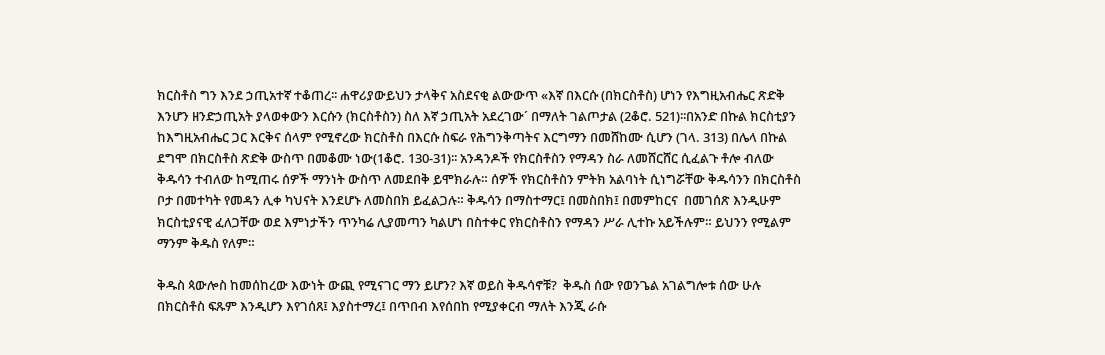ክርስቶስ ግን እንደ ኃጢአተኛ ተቆጠረ፡፡ ሐዋሪያውይህን ታላቅና አስደናቂ ልውውጥ «እኛ በእርሱ (በክርስቶስ) ሆነን የእግዚአብሔር ጽድቅ እንሆን ዘንድኃጢአት ያላወቀውን እርሱን (ክርስቶስን) ስለ እኛ ኃጢአት አደረገው´ በማለት ገልጦታል (2ቆሮ. 521)፡፡በአንድ በኩል ክርስቲያን ከእግዚአብሔር ጋር እርቅና ሰላም የሚኖረው ክርስቶስ በእርሱ ስፍራ የሕግንቅጣትና እርግማን በመሸከሙ ሲሆን (ገላ. 313) በሌላ በኩል ደግሞ በክርስቶስ ጽድቅ ውስጥ በመቆሙ ነው(1ቆሮ. 130-31)፡፡ አንዳንዶች የክርስቶስን የማዳን ስራ ለመሸርሸር ሲፈልጉ ቶሎ ብለው ቅዱሳን ተብለው ከሚጠሩ ሰዎች ማንነት ውስጥ ለመደበቅ ይሞክራሉ። ሰዎች የክርስቶስን ምትክ አልባነት ሲነግሯቸው ቅዱሳንን በክርስቶስ ቦታ በመተካት የመዳን ሊቀ ካህናት እንደሆኑ ለመስበክ ይፈልጋሉ። ቅዱሳን በማስተማር፤ በመስበክ፤ በመምከርና  በመገሰጽ እንዲሁም ክርስቲያናዊ ፈለጋቸው ወደ እምነታችን ጥንካሬ ሊያመጣን ካልሆነ በስተቀር የክርስቶስን የማዳን ሥራ ሊተኩ አይችሉም። ይህንን የሚልም ማንም ቅዱስ የለም።

ቅዱስ ጳውሎስ ከመሰከረው እውነት ውጪ የሚናገር ማን ይሆን? እኛ ወይስ ቅዱሳኖቹ?  ቅዱስ ሰው የወንጌል አገልግሎቱ ሰው ሁሉ በክርስቶስ ፍጹም እንዲሆን እየገሰጸ፤ እያስተማረ፤ በጥበብ እየሰበከ የሚያቀርብ ማለት እንጂ ራሱ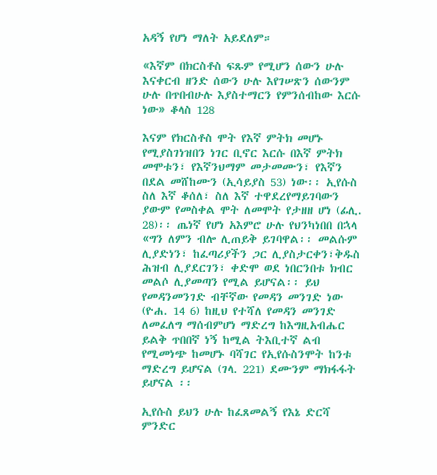አዳኝ የሆነ ማለት አይደለም።

«እኛም በክርስቶስ ፍጹም የሚሆን ሰውን ሁሉ እናቀርብ ዘንድ ሰውን ሁሉ እየገሠጽን ሰውንም ሁሉ በጥበብሁሉ እያስተማርን የምንሰብከው እርሱ ነው» ቆላስ 128

እናም የክርስቶስ ሞት የእኛ ምትክ መሆኑ የሚያስገነዝበን ነገር ቢኖር እርሱ በእኛ ምትክ መሞቱን፣ የእኛንህማም መታመሙን፣ የእኛን በደል መሸከሙን (ኢሳይያስ 53) ነው፡፡ ኢየሱስ ስለ እኛ ቆሰለ፣ ስለ እኛ ተዋደረየማይገባውን ያውም የመስቀል ሞት ለመሞት የታዘዘ ሆነ (ፊሊ. 28)፡፡ ጤነኛ የሆነ አእምሮ ሁሉ የህንካነበበ በኋላ «ግን ለምን ብሎ ሊጠይቅ ይገባዋል፡፡ መልሱም ሊያድነን፣ ከፈጣሪያችን ጋር ሊያስታርቀን፣ቅዱስ ሕዝብ ሊያደርገን፣ ቀድሞ ወደ ነበርንበቱ ክብር መልሶ ሊያመጣን የሚል ይሆናል፡፡ ይህ የመዳንመንገድ ብቸኛው የመዳን መንገድ ነው (ዮሐ. 14 6) ከዚህ የተሻለ የመዳን መንገድ ለመፈለግ ማሰብምሆነ ማድረግ ከእግዚአብሔር ይልቅ ጥበበኛ ነኝ ከሚል ትእቢተኛ ልብ የሚመነጭ ከመሆኑ ባሻገር የኢየሱስንሞት ከንቱ ማድረግ ይሆናል (ገላ. 221) ደሙንም ማክፋፋት ይሆናል ፡፡

ኢየሱስ ይህን ሁሉ ከፈጸመልኝ የእኔ ድርሻ  ምንድር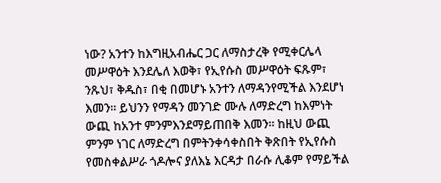ነው? አንተን ከእግዚአብሔር ጋር ለማስታረቅ የሚቀርሌላ መሥዋዕት እንደሌለ እወቅ፣ የኢየሱስ መሥዋዕት ፍጹም፣ ንጹህ፣ ቅዱስ፣ በቂ በመሆኑ አንተን ለማዳንየሚችል እንደሆነ እመን፡፡ ይህንን የማዳን መንገድ ሙሉ ለማድረግ ከእምነት ውጪ ከአንተ ምንምእንደማይጠበቅ እመን፡፡ ከዚህ ውጪ ምንም ነገር ለማድረግ በምትንቀሳቀስበት ቅጽበት የኢየሱስ የመስቀልሥራ ጎዶሎና ያለእኔ እርዳታ በራሱ ሊቆም የማይችል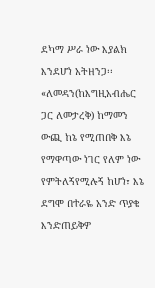ደካማ ሥራ ነው እያልክ እንደሆነ አትዘንጋ፡፡ «ለመዳን(ከእግዚአብሔር ጋር ለመታረቅ) ከማመን ውጪ ከኔ የሚጠበቅ እኔ የማዋጣው ነገር የለም ነው የምትለኝየሚሉኝ ከሆነ፣ እኔ ደግሞ በተራዬ አንድ ጥያቄ እንድጠይቅዎ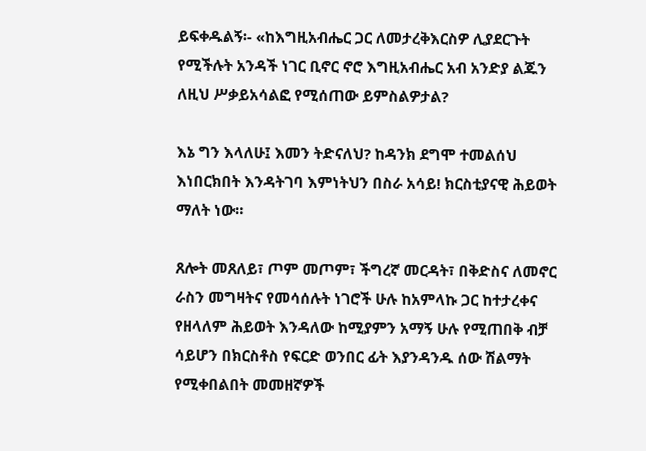ይፍቀዱልኝ፡- «ከእግዚአብሔር ጋር ለመታረቅእርስዎ ሊያደርጉት የሚችሉት አንዳች ነገር ቢኖር ኖሮ እግዚአብሔር አብ አንድያ ልጁን ለዚህ ሥቃይአሳልፎ የሚሰጠው ይምስልዎታል?

እኔ ግን እላለሁ፤ እመን ትድናለህ? ከዳንክ ደግሞ ተመልሰህ እነበርክበት እንዳትገባ እምነትህን በስራ አሳይ! ክርስቲያናዊ ሕይወት ማለት ነው።

ጸሎት መጸለይ፣ ጦም መጦም፣ ችግረኛ መርዳት፣ በቅድስና ለመኖር ራስን መግዛትና የመሳሰሉት ነገሮች ሁሉ ከአምላኩ ጋር ከተታረቀና የዘላለም ሕይወት እንዳለው ከሚያምን አማኝ ሁሉ የሚጠበቅ ብቻ ሳይሆን በክርስቶስ የፍርድ ወንበር ፊት እያንዳንዱ ሰው ሽልማት የሚቀበልበት መመዘኛዎች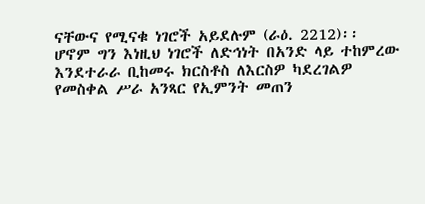ናቸውና የሚናቁ ነገሮች አይደሉም (ራዕ. 2212)፡፡ ሆኖም ግን እነዚህ ነገሮች ለድኅነት በአንድ ላይ ተከምረው እንደተራራ ቢከመሩ ክርስቶስ ለእርስዎ ካደረገልዎ የመስቀል ሥራ አንጻር የኢምንት መጠን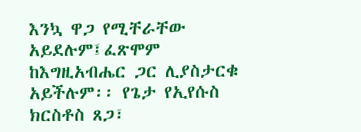እንኳ ዋጋ የሚቸራቸው አይደሉም፤ፈጽሞም ከእግዚአብሔር ጋር ሊያስታርቁ አይችሉም፡፡ የጌታ የኢየሱስ ክርስቶስ ጸጋ፣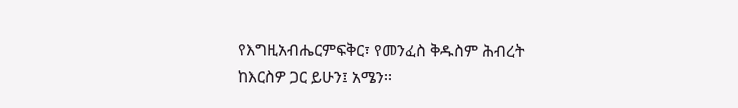የእግዚአብሔርምፍቅር፣ የመንፈስ ቅዱስም ሕብረት ከእርስዎ ጋር ይሁን፤ አሜን፡፡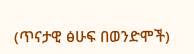(ጥናታዊ ፅሁፍ በወንድሞች)